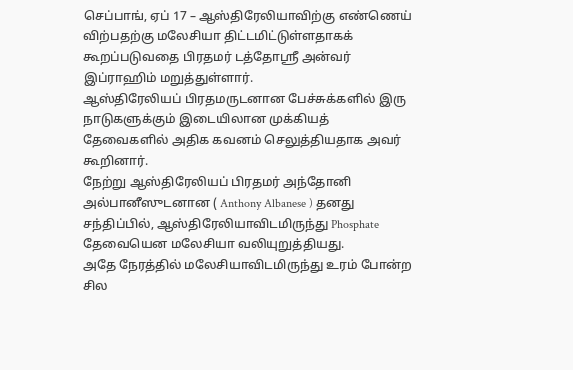செப்பாங், ஏப் 17 – ஆஸ்திரேலியாவிற்கு எண்ணெய் விற்பதற்கு மலேசியா திட்டமிட்டுள்ளதாகக் கூறப்படுவதை பிரதமர் டத்தோஸ்ரீ அன்வர் இப்ராஹிம் மறுத்துள்ளார்.
ஆஸ்திரேலியப் பிரதமருடனான பேச்சுக்களில் இரு நாடுகளுக்கும் இடையிலான முக்கியத் தேவைகளில் அதிக கவனம் செலுத்தியதாக அவர் கூறினார்.
நேற்று ஆஸ்திரேலியப் பிரதமர் அந்தோனி அல்பானீஸுடனான ( Anthony Albanese ) தனது சந்திப்பில், ஆஸ்திரேலியாவிடமிருந்து Phosphate தேவையென மலேசியா வலியுறுத்தியது.
அதே நேரத்தில் மலேசியாவிடமிருந்து உரம் போன்ற சில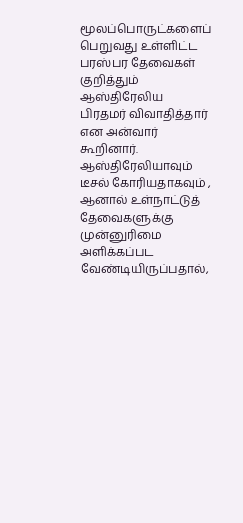மூலப்பொருட்களைப் பெறுவது உள்ளிட்ட பரஸ்பர தேவைகள் குறித்தும் ஆஸ்திரேலிய பிரதமர் விவாதித்தார் என அன்வார் கூறினார்.
ஆஸ்திரேலியாவும் டீசல் கோரியதாகவும் , ஆனால் உள்நாட்டுத் தேவைகளுக்கு முன்னுரிமை அளிக்கப்பட வேண்டியிருப்பதால்,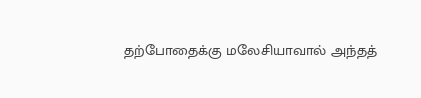தற்போதைக்கு மலேசியாவால் அந்தத்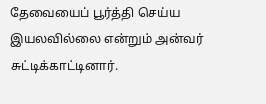தேவையைப் பூர்த்தி செய்ய இயலவில்லை என்றும் அன்வர் சுட்டிக்காட்டினார்.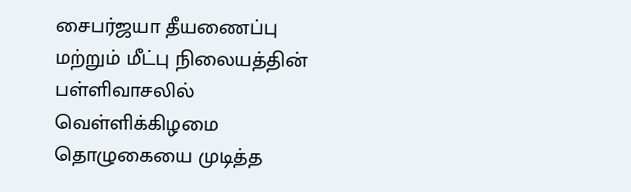சைபர்ஜயா தீயணைப்பு மற்றும் மீட்பு நிலையத்தின் பள்ளிவாசலில் வெள்ளிக்கிழமை தொழுகையை முடித்த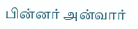பின்னர் அன்வார்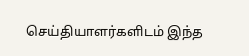செய்தியாளர்களிடம் இந்த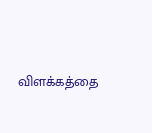விளக்கத்தை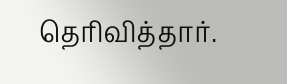தெரிவித்தார்.